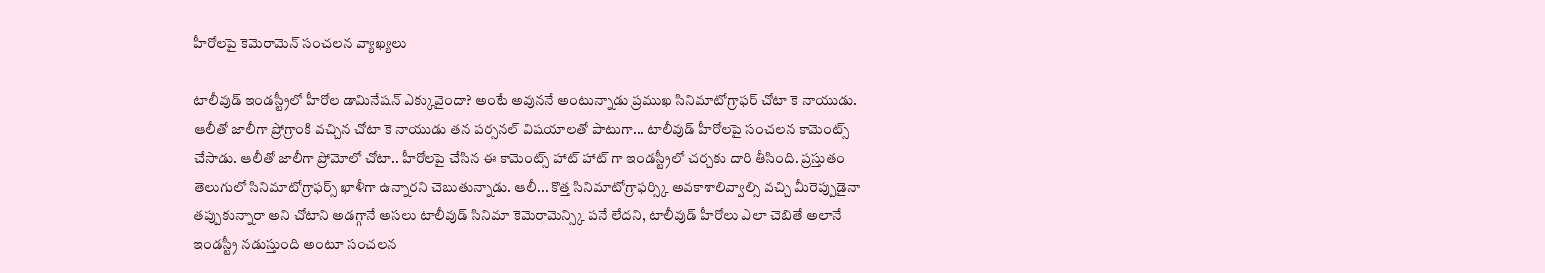హీరోలపై కెమెరామెన్ సంచలన వ్యాఖ్యలు

టాలీవుడ్ ఇండస్ట్రీలో హీరోల డామినేషన్ ఎక్కువైందా? అంటే అవుననే అంటున్నాడు ప్రముఖ సినిమాటోగ్రాఫర్ చోటా కె నాయుడు. ఆలీతో జాలీగా ప్రోగ్రాంకి వచ్చిన చోటా కె నాయుడు తన పర్సనల్ విషయాలతో పాటుగా... టాలీవుడ్ హీరోలపై సంచలన కామెంట్స్ చేసాడు. ఆలీతో జాలీగా ప్రోమోలో చోటా.. హీరోలపై చేసిన ఈ కామెంట్స్ హాట్ హాట్ గా ఇండస్ట్రీలో చర్చకు దారి తీసింది. ప్రస్తుతం తెలుగులో సినిమాటోగ్రాఫర్స్ ఖాళీగా ఉన్నారని చెబుతున్నాడు. ఆలీ... కొత్త సినిమాటోగ్రాఫర్స్కి అవకాశాలివ్వాల్సి వచ్చి మీరెప్పుడైనా తప్పుకున్నారా అని చోటాని అడగ్గానే అసలు టాలీవుడ్ సినిమా కెమెరామెన్స్కి పనే లేదని, టాలీవుడ్ హీరోలు ఎలా చెబితే అలానే ఇండస్ట్రీ నడుస్తుంది అంటూ సంచలన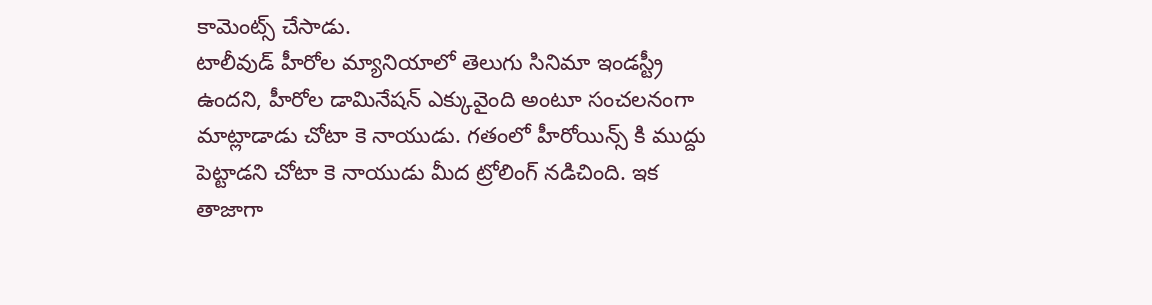కామెంట్స్ చేసాడు.
టాలీవుడ్ హీరోల మ్యానియాలో తెలుగు సినిమా ఇండస్ట్రీ ఉందని, హీరోల డామినేషన్ ఎక్కువైంది అంటూ సంచలనంగా మాట్లాడాడు చోటా కె నాయుడు. గతంలో హీరోయిన్స్ కి ముద్దు పెట్టాడని చోటా కె నాయుడు మీద ట్రోలింగ్ నడిచింది. ఇక తాజాగా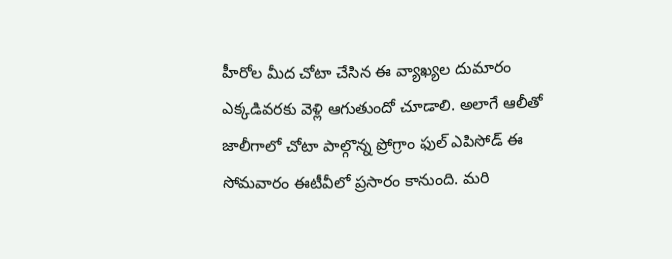హీరోల మీద చోటా చేసిన ఈ వ్యాఖ్యల దుమారం ఎక్కడివరకు వెళ్లి ఆగుతుందో చూడాలి. అలాగే ఆలీతో జాలీగాలో చోటా పాల్గొన్న ప్రోగ్రాం ఫుల్ ఎపిసోడ్ ఈ సోమవారం ఈటీవీలో ప్రసారం కానుంది. మరి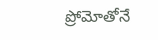ప్రోమోతోనే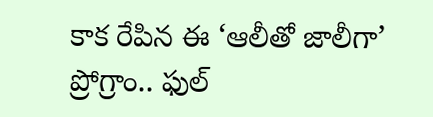కాక రేపిన ఈ ‘ఆలీతో జాలీగా’ ప్రోగ్రాం.. ఫుల్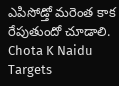ఎపిసోడ్తో మరెంత కాక రేపుతుందో చూడాలి.
Chota K Naidu Targets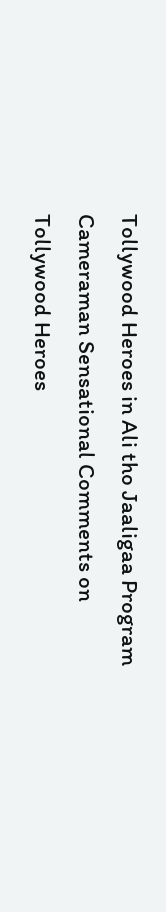Tollywood Heroes in Ali tho Jaaligaa Program
Cameraman Sensational Comments on Tollywood Heroes